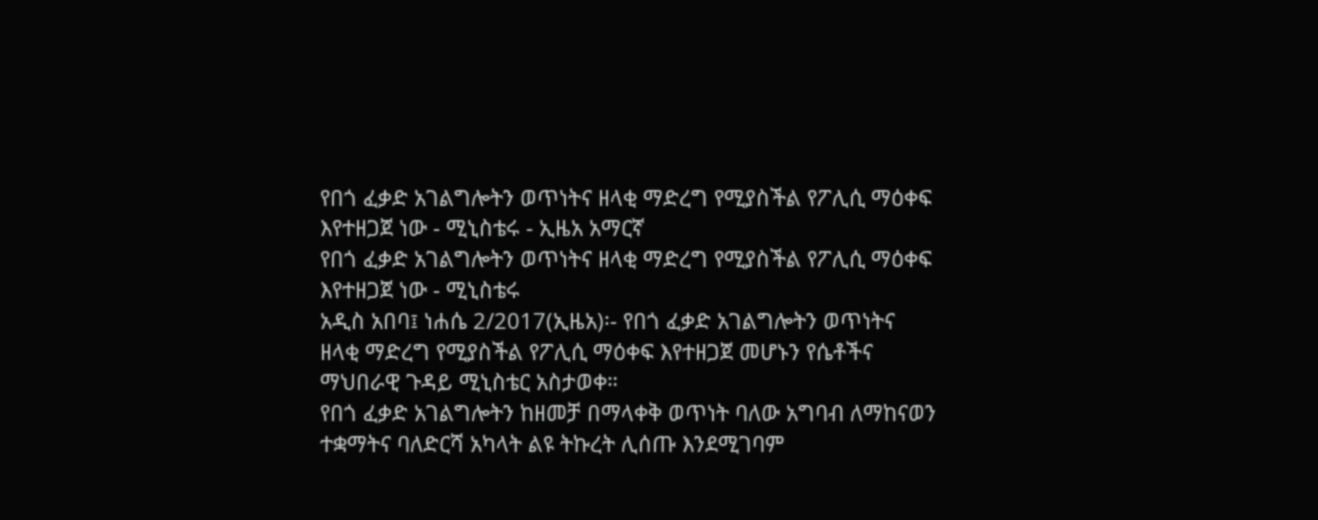የበጎ ፈቃድ አገልግሎትን ወጥነትና ዘላቂ ማድረግ የሚያስችል የፖሊሲ ማዕቀፍ እየተዘጋጀ ነው - ሚኒስቴሩ - ኢዜአ አማርኛ
የበጎ ፈቃድ አገልግሎትን ወጥነትና ዘላቂ ማድረግ የሚያስችል የፖሊሲ ማዕቀፍ እየተዘጋጀ ነው - ሚኒስቴሩ
አዲስ አበባ፤ ነሐሴ 2/2017(ኢዜአ)፡- የበጎ ፈቃድ አገልግሎትን ወጥነትና ዘላቂ ማድረግ የሚያስችል የፖሊሲ ማዕቀፍ እየተዘጋጀ መሆኑን የሴቶችና ማህበራዊ ጉዳይ ሚኒስቴር አስታወቀ።
የበጎ ፈቃድ አገልግሎትን ከዘመቻ በማላቀቅ ወጥነት ባለው አግባብ ለማከናወን ተቋማትና ባለድርሻ አካላት ልዩ ትኩረት ሊሰጡ እንደሚገባም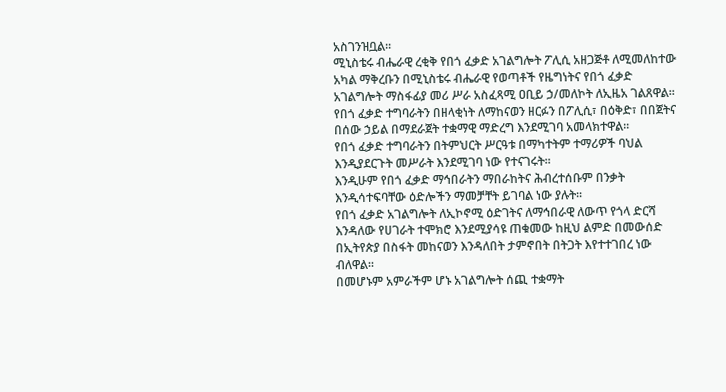አስገንዝቧል፡፡
ሚኒስቴሩ ብሔራዊ ረቂቅ የበጎ ፈቃድ አገልግሎት ፖሊሲ አዘጋጅቶ ለሚመለከተው አካል ማቅረቡን በሚኒስቴሩ ብሔራዊ የወጣቶች የዜግነትና የበጎ ፈቃድ አገልግሎት ማስፋፊያ መሪ ሥራ አስፈጻሚ ዐቢይ ኃ/መለኮት ለኢዜአ ገልጸዋል፡፡
የበጎ ፈቃድ ተግባራትን በዘላቂነት ለማከናወን ዘርፉን በፖሊሲ፣ በዕቅድ፣ በበጀትና በሰው ኃይል በማደራጀት ተቋማዊ ማድረግ እንደሚገባ አመላክተዋል፡፡
የበጎ ፈቃድ ተግባራትን በትምህርት ሥርዓቱ በማካተትም ተማሪዎች ባህል እንዲያደርጉት መሥራት እንደሚገባ ነው የተናገሩት፡፡
እንዲሁም የበጎ ፈቃድ ማኅበራትን ማበራከትና ሕብረተሰቡም በንቃት እንዲሳተፍባቸው ዕድሎችን ማመቻቸት ይገባል ነው ያሉት፡፡
የበጎ ፈቃድ አገልግሎት ለኢኮኖሚ ዕድገትና ለማኅበራዊ ለውጥ የጎላ ድርሻ እንዳለው የሀገራት ተሞክሮ እንደሚያሳዩ ጠቁመው ከዚህ ልምድ በመውሰድ በኢትየጵያ በስፋት መከናወን እንዳለበት ታምኖበት በትጋት እየተተገበረ ነው ብለዋል፡፡
በመሆኑም አምራችም ሆኑ አገልግሎት ሰጪ ተቋማት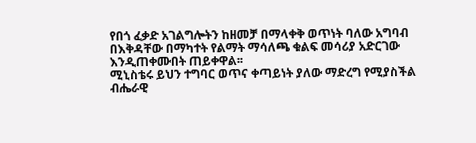የበጎ ፈቃድ አገልግሎትን ከዘመቻ በማላቀቅ ወጥነት ባለው አግባብ በእቅዳቸው በማካተት የልማት ማሳለጫ ቁልፍ መሳሪያ አድርገው እንዲጠቀሙበት ጠይቀዋል፡፡
ሚኒስቴሩ ይህን ተግባር ወጥና ቀጣይነት ያለው ማድረግ የሚያስችል ብሔራዊ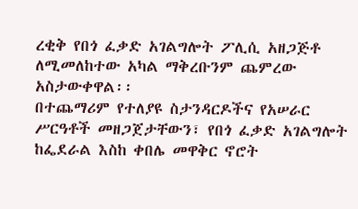ረቂቅ የበጎ ፈቃድ አገልግሎት ፖሊሲ አዘጋጅቶ ለሚመለከተው አካል ማቅረቡንም ጨምረው አስታውቀዋል፡፡
በተጨማሪም የተለያዩ ስታንዳርዶችና የአሠራር ሥርዓቶች መዘጋጀታቸውን፣ የበጎ ፈቃድ አገልግሎት ከፌደራል እስከ ቀበሌ መዋቅር ኖሮት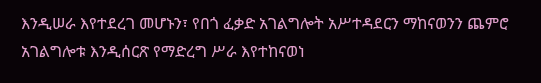እንዲሠራ እየተደረገ መሆኑን፣ የበጎ ፈቃድ አገልግሎት አሥተዳደርን ማከናወንን ጨምሮ አገልግሎቱ እንዲሰርጽ የማድረግ ሥራ እየተከናወነ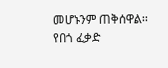መሆኑንም ጠቅሰዋል፡፡
የበጎ ፈቃድ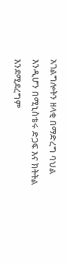አገልግሎትን ዘላቂ በማድረግ ባህል እንዲሆን በሚኒስቴሩ ድጋፍ እና ክትትል እንደሚደረግም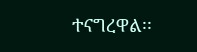ተናግረዋል፡፡